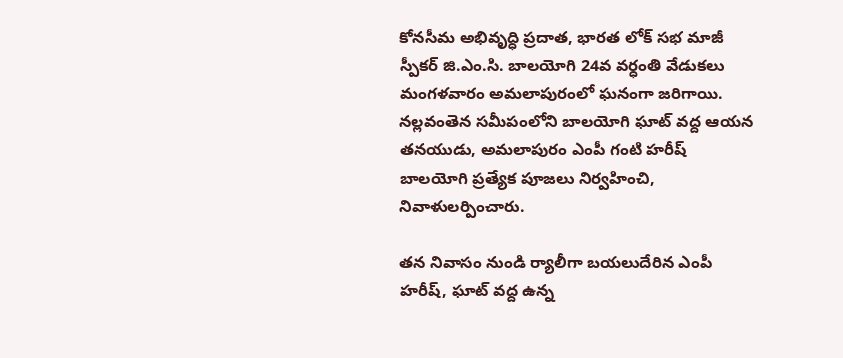కోనసీమ అభివృద్ధి ప్రదాత, భారత లోక్ సభ మాజీ స్పీకర్ జి.ఎం.సి. బాలయోగి 24వ వర్ధంతి వేడుకలు మంగళవారం అమలాపురంలో ఘనంగా జరిగాయి. నల్లవంతెన సమీపంలోని బాలయోగి ఘాట్ వద్ద ఆయన తనయుడు, అమలాపురం ఎంపీ గంటి హరీష్ బాలయోగి ప్రత్యేక పూజలు నిర్వహించి, నివాళులర్పించారు.

తన నివాసం నుండి ర్యాలీగా బయలుదేరిన ఎంపీ హరీష్, ఘాట్ వద్ద ఉన్న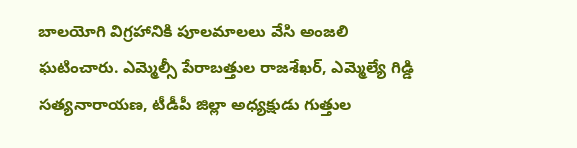బాలయోగి విగ్రహానికి పూలమాలలు వేసి అంజలి ఘటించారు. ఎమ్మెల్సీ పేరాబత్తుల రాజశేఖర్, ఎమ్మెల్యే గిడ్డి సత్యనారాయణ, టీడీపీ జిల్లా అధ్యక్షుడు గుత్తుల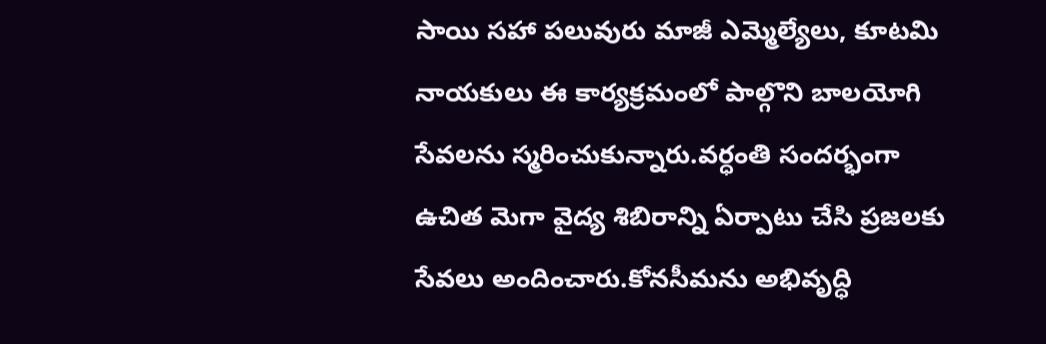సాయి సహా పలువురు మాజీ ఎమ్మెల్యేలు, కూటమి నాయకులు ఈ కార్యక్రమంలో పాల్గొని బాలయోగి సేవలను స్మరించుకున్నారు.వర్ధంతి సందర్భంగా ఉచిత మెగా వైద్య శిబిరాన్ని ఏర్పాటు చేసి ప్రజలకు సేవలు అందించారు.కోనసీమను అభివృద్ధి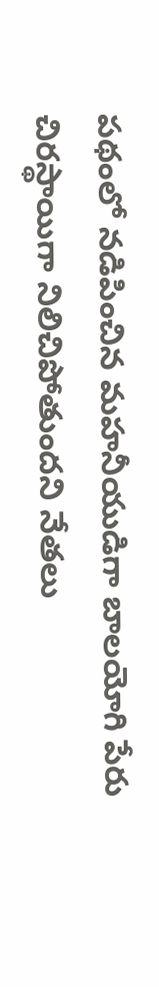పథంలో నడిపించిన మహనీయుడిగా బాలయోగి పేరు చిరస్థాయిగా నిలిచిపోతుందని నేతలు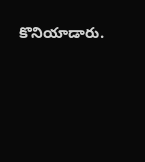కొనియాడారు.